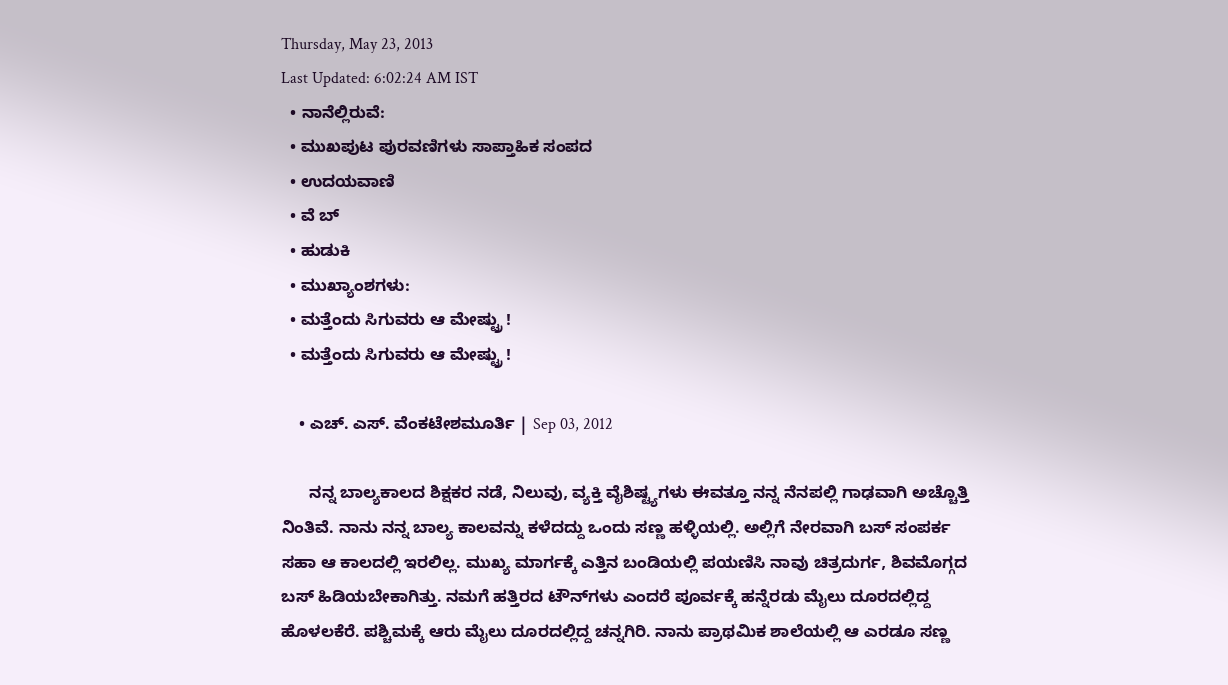Thursday, May 23, 2013
Last Updated: 6:02:24 AM IST
  • ನಾನೆಲ್ಲಿರುವೆ:
  • ಮುಖಪುಟ ಪುರವಣಿಗಳು ಸಾಪ್ತಾಹಿಕ ಸಂಪದ
  • ಉದಯವಾಣಿ
  • ವೆ ಬ್
  • ಹುಡುಕಿ
  • ಮುಖ್ಯಾಂಶಗಳು:
  • ಮತ್ತೆಂದು ಸಿಗುವರು ಆ ಮೇಷ್ಟ್ರು !
  • ಮತ್ತೆಂದು ಸಿಗುವರು ಆ ಮೇಷ್ಟ್ರು !

    • ಎಚ್‌. ಎಸ್‌. ವೆಂಕಟೇಶಮೂರ್ತಿ | Sep 03, 2012

      ನನ್ನ ಬಾಲ್ಯಕಾಲದ ಶಿಕ್ಷಕರ ನಡೆ, ನಿಲುವು, ವ್ಯಕ್ತಿ ವೈಶಿಷ್ಟ್ಯಗಳು ಈವತ್ತೂ ನನ್ನ ನೆನಪಲ್ಲಿ ಗಾಢವಾಗಿ ಅಚ್ಚೊತ್ತಿ ನಿಂತಿವೆ. ನಾನು ನನ್ನ ಬಾಲ್ಯ ಕಾಲವನ್ನು ಕಳೆದದ್ದು ಒಂದು ಸಣ್ಣ ಹಳ್ಳಿಯಲ್ಲಿ. ಅಲ್ಲಿಗೆ ನೇರವಾಗಿ ಬಸ್‌ ಸಂಪರ್ಕ ಸಹಾ ಆ ಕಾಲದಲ್ಲಿ ಇರಲಿಲ್ಲ. ಮುಖ್ಯ ಮಾರ್ಗಕ್ಕೆ ಎತ್ತಿನ ಬಂಡಿಯಲ್ಲಿ ಪಯಣಿಸಿ ನಾವು ಚಿತ್ರದುರ್ಗ, ಶಿವಮೊಗ್ಗದ ಬಸ್‌ ಹಿಡಿಯಬೇಕಾಗಿತ್ತು. ನಮಗೆ ಹತ್ತಿರದ ಟೌನ್‌ಗಳು ಎಂದರೆ ಪೂರ್ವಕ್ಕೆ ಹನ್ನೆರಡು ಮೈಲು ದೂರದಲ್ಲಿದ್ದ ಹೊಳಲಕೆರೆ. ಪಶ್ಚಿಮಕ್ಕೆ ಆರು ಮೈಲು ದೂರದಲ್ಲಿದ್ದ ಚನ್ನಗಿರಿ. ನಾನು ಪ್ರಾಥಮಿಕ ಶಾಲೆಯಲ್ಲಿ ಆ ಎರಡೂ ಸಣ್ಣ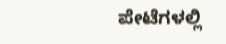ಪೇಟೆಗಳಲ್ಲಿ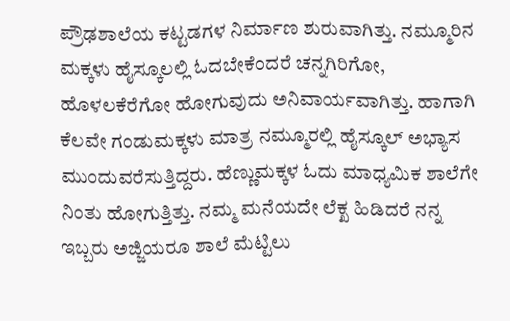ಪ್ರೌಢಶಾಲೆಯ ಕಟ್ಟಡಗಳ ನಿರ್ಮಾಣ ಶುರುವಾಗಿತ್ತು. ನಮ್ಮೂರಿನ ಮಕ್ಕಳು ಹೈಸ್ಕೂಲಲ್ಲಿ ಓದಬೇಕೆಂದರೆ ಚನ್ನಗಿರಿಗೋ, ಹೊಳಲಕೆರೆಗೋ ಹೋಗುವುದು ಅನಿವಾರ್ಯವಾಗಿತ್ತು. ಹಾಗಾಗಿ ಕೆಲವೇ ಗಂಡುಮಕ್ಕಳು ಮಾತ್ರ ನಮ್ಮೂರಲ್ಲಿ ಹೈಸ್ಕೂಲ್‌ ಅಭ್ಯಾಸ ಮುಂದುವರೆಸುತ್ತಿದ್ದರು. ಹೆಣ್ಣುಮಕ್ಕಳ ಓದು ಮಾಧ್ಯಮಿಕ ಶಾಲೆಗೇ ನಿಂತು ಹೋಗುತ್ತಿತ್ತು. ನಮ್ಮ ಮನೆಯದೇ ಲೆಕ್ಖ ಹಿಡಿದರೆ ನನ್ನ ಇಬ್ಬರು ಅಜ್ಜಿಯರೂ ಶಾಲೆ ಮೆಟ್ಟಿಲು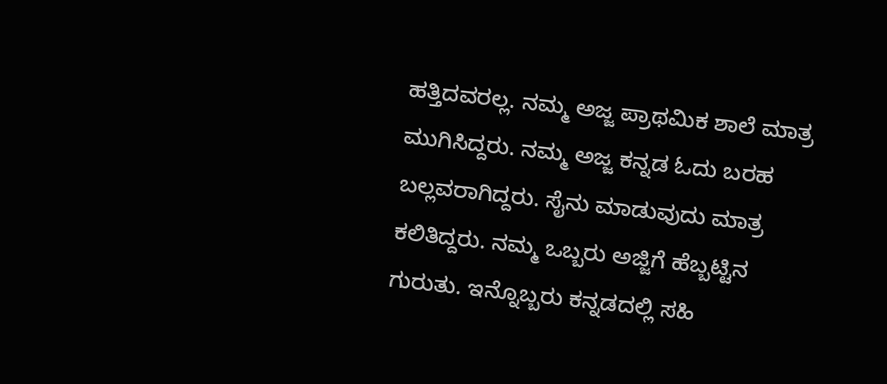ಹತ್ತಿದವರಲ್ಲ. ನಮ್ಮ ಅಜ್ಜ ಪ್ರಾಥಮಿಕ ಶಾಲೆ ಮಾತ್ರ ಮುಗಿಸಿದ್ದರು. ನಮ್ಮ ಅಜ್ಜ ಕನ್ನಡ ಓದು ಬರಹ ಬಲ್ಲವರಾಗಿದ್ದರು. ಸೈನು ಮಾಡುವುದು ಮಾತ್ರ ಕಲಿತಿದ್ದರು. ನಮ್ಮ ಒಬ್ಬರು ಅಜ್ಜಿಗೆ ಹೆಬ್ಬಟ್ಟಿನ ಗುರುತು. ಇನ್ನೊಬ್ಬರು ಕನ್ನಡದಲ್ಲಿ ಸಹಿ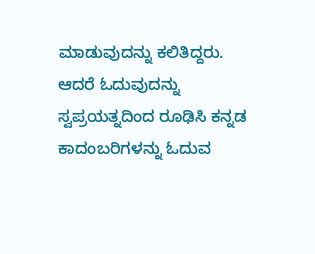ಮಾಡುವುದನ್ನು ಕಲಿತಿದ್ದರು. ಆದರೆ ಓದುವುದನ್ನು ಸ್ವಪ್ರಯತ್ನದಿಂದ ರೂಢಿಸಿ ಕನ್ನಡ ಕಾದಂಬರಿಗಳನ್ನು ಓದುವ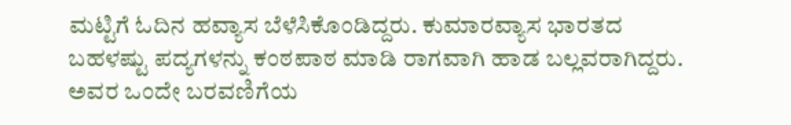ಮಟ್ಟಿಗೆ ಓದಿನ ಹವ್ಯಾಸ ಬೆಳೆಸಿಕೊಂಡಿದ್ದರು. ಕುಮಾರವ್ಯಾಸ ಭಾರತದ ಬಹಳಷ್ಟು ಪದ್ಯಗಳನ್ನು ಕಂಠಪಾಠ ಮಾಡಿ ರಾಗವಾಗಿ ಹಾಡ ಬಲ್ಲವರಾಗಿದ್ದರು. ಅವರ ಒಂದೇ ಬರವಣಿಗೆಯ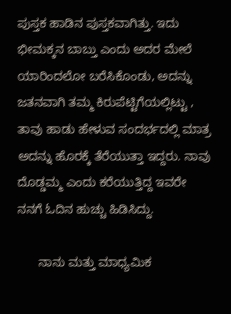ಪುಸ್ತಕ ಹಾಡಿನ ಪುಸ್ತಕವಾಗಿತ್ತು. ಇದು ಭೀಮಕ್ಕನ ಬಾಬ್ತು ಎಂದು ಅದರ ಮೇಲೆ ಯಾರಿಂದಲೋ ಬರೆಸಿಕೊಂಡು, ಅದನ್ನು ಜತನವಾಗಿ ತಮ್ಮ ಕಿರುಪೆಟ್ಟಿಗೆಯಲ್ಲಿಟ್ಟು , ತಾವು ಹಾಡು ಹೇಳುವ ಸಂದರ್ಭದಲ್ಲಿ ಮಾತ್ರ ಅದನ್ನು ಹೊರಕ್ಕೆ ತೆರೆಯುತ್ತಾ ಇದ್ದರು. ನಾವು ದೊಡ್ಡಮ್ಮ ಎಂದು ಕರೆಯುತ್ತಿದ್ದ ಇವರೇ ನನಗೆ ಓದಿನ ಹುಚ್ಚು ಹಿಡಿಸಿದ್ದು.

      ನಾನು ಮತ್ತು ಮಾಧ್ಯಮಿಕ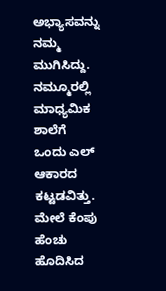ಅಭ್ಯಾಸವನ್ನು ನಮ್ಮ ಮುಗಿಸಿದ್ದು. ನಮ್ಮೂರಲ್ಲಿ ಮಾಧ್ಯಮಿಕ ಶಾಲೆಗೆ ಒಂದು ಎಲ್‌ ಆಕಾರದ ಕಟ್ಟಡವಿತ್ತು. ಮೇಲೆ ಕೆಂಪು ಹೆಂಚು ಹೊದಿಸಿದ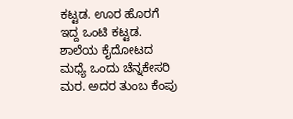ಕಟ್ಟಡ. ಊರ ಹೊರಗೆ ಇದ್ದ ಒಂಟಿ ಕಟ್ಟಡ. ಶಾಲೆಯ ಕೈದೋಟದ ಮಧ್ಯೆ ಒಂದು ಚೆನ್ನಕೇಸರಿ ಮರ. ಅದರ ತುಂಬ ಕೆಂಪು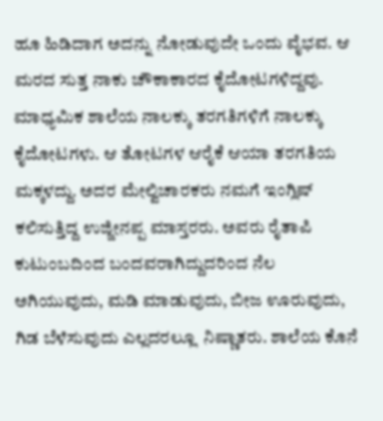ಹೂ ಹಿಡಿದಾಗ ಅದನ್ನು ನೋಡುವುದೇ ಒಂದು ವೈಭವ. ಆ ಮರದ ಸುತ್ತ ನಾಕು ಚೌಕಾಕಾರದ ಕೈದೋಟಗಳಿದ್ದವು. ಮಾಧ್ಯಮಿಕ ಶಾಲೆಯ ನಾಲಕ್ಕು ತರಗತಿಗಳಿಗೆ ನಾಲಕ್ಕು ಕೈದೋಟಗಳು. ಆ ತೋಟಗಳ ಆರೈಕೆ ಆಯಾ ತರಗತಿಯ ಮಕ್ಕಳದ್ದು. ಅದರ ಮೇಲ್ವಿಚಾರಕರು ನಮಗೆ ಇಂಗ್ಲಿಷ್‌ ಕಲಿಸುತ್ತಿದ್ದ ಉಜ್ಜೀನಪ್ಪ ಮಾಸ್ತರರು. ಅವರು ರೈತಾಪಿ ಕುಟುಂಬದಿಂದ ಬಂದವರಾಗಿದ್ದುದರಿಂದ ನೆಲ ಅಗಿಯುವುದು, ಮಡಿ ಮಾಡುವುದು, ಬೀಜ ಊರುವುದು, ಗಿಡ ಬೆಳೆಸುವುದು ಎಲ್ಲದರಲ್ಲೂ  ನಿಷ್ಣಾತರು. ಶಾಲೆಯ ಕೊನೆ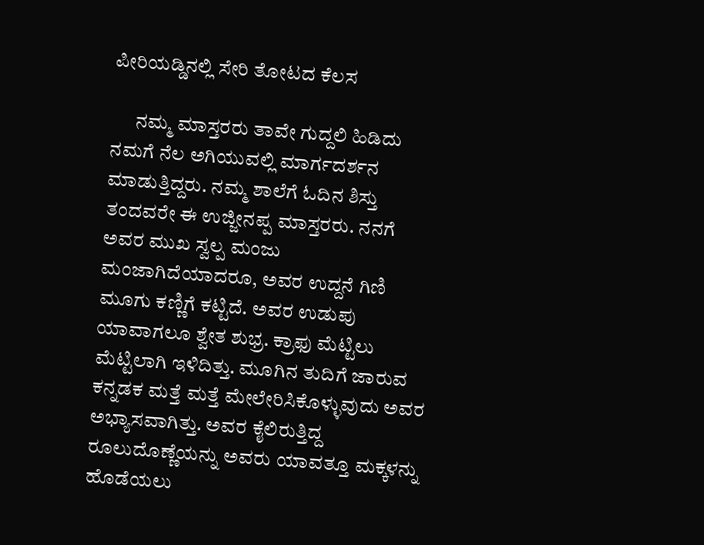ಪೀರಿಯಡ್ಡಿನಲ್ಲಿ ಸೇರಿ ತೋಟದ ಕೆಲಸ

      ನಮ್ಮ ಮಾಸ್ತರರು ತಾವೇ ಗುದ್ದಲಿ ಹಿಡಿದು ನಮಗೆ ನೆಲ ಅಗಿಯುವಲ್ಲಿ ಮಾರ್ಗದರ್ಶನ ಮಾಡುತ್ತಿದ್ದರು. ನಮ್ಮ ಶಾಲೆಗೆ ಓದಿನ ಶಿಸ್ತು ತಂದವರೇ ಈ ಉಜ್ಜೀನಪ್ಪ ಮಾಸ್ತರರು. ನನಗೆ ಅವರ ಮುಖ ಸ್ವಲ್ಪ ಮಂಜು ಮಂಜಾಗಿದೆಯಾದರೂ, ಅವರ ಉದ್ದನೆ ಗಿಣಿ ಮೂಗು ಕಣ್ಣಿಗೆ ಕಟ್ಟಿದೆ. ಅವರ ಉಡುಪು ಯಾವಾಗಲೂ ಶ್ವೇತ ಶುಭ್ರ. ಕ್ರಾಫು ಮೆಟ್ಟಿಲು ಮೆಟ್ಟಿಲಾಗಿ ಇಳಿದಿತ್ತು. ಮೂಗಿನ ತುದಿಗೆ ಜಾರುವ ಕನ್ನಡಕ ಮತ್ತೆ ಮತ್ತೆ ಮೇಲೇರಿಸಿಕೊಳ್ಳುವುದು ಅವರ ಅಭ್ಯಾಸವಾಗಿತ್ತು. ಅವರ ಕೈಲಿರುತ್ತಿದ್ದ ರೂಲುದೊಣ್ಣೆಯನ್ನು ಅವರು ಯಾವತ್ತೂ ಮಕ್ಕಳನ್ನು ಹೊಡೆಯಲು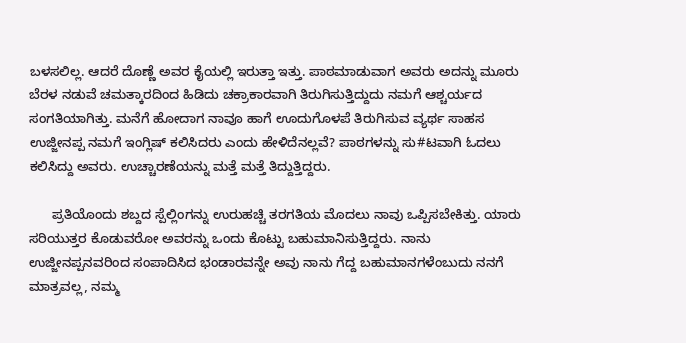ಬಳಸಲಿಲ್ಲ. ಆದರೆ ದೊಣ್ಣೆ ಅವರ ಕೈಯಲ್ಲಿ ಇರುತ್ತಾ ಇತ್ತು. ಪಾಠಮಾಡುವಾಗ ಅವರು ಅದನ್ನು ಮೂರು ಬೆರಳ ನಡುವೆ ಚಮತ್ಕಾರದಿಂದ ಹಿಡಿದು ಚಕ್ರಾಕಾರವಾಗಿ ತಿರುಗಿಸುತ್ತಿದ್ದುದು ನಮಗೆ ಆಶ್ಚರ್ಯದ ಸಂಗತಿಯಾಗಿತ್ತು. ಮನೆಗೆ ಹೋದಾಗ ನಾವೂ ಹಾಗೆ ಊದುಗೊಳಪೆ ತಿರುಗಿಸುವ ವ್ಯರ್ಥ ಸಾಹಸ ಉಜ್ಜೀನಪ್ಪ ನಮಗೆ ಇಂಗ್ಲಿಷ್‌ ಕಲಿಸಿದರು ಎಂದು ಹೇಳಿದೆನಲ್ಲವೆ? ಪಾಠಗಳನ್ನು ಸು#ಟವಾಗಿ ಓದಲು ಕಲಿಸಿದ್ದು ಅವರು. ಉಚ್ಚಾರಣೆಯನ್ನು ಮತ್ತೆ ಮತ್ತೆ ತಿದ್ದುತ್ತಿದ್ದರು.

      ಪ್ರತಿಯೊಂದು ಶಬ್ದದ ಸ್ಪೆಲ್ಲಿಂಗನ್ನು ಉರುಹಚ್ಚಿ ತರಗತಿಯ ಮೊದಲು ನಾವು ಒಪ್ಪಿಸಬೇಕಿತ್ತು. ಯಾರು ಸರಿಯುತ್ತರ ಕೊಡುವರೋ ಅವರನ್ನು ಒಂದು ಕೊಟ್ಟು ಬಹುಮಾನಿಸುತ್ತಿದ್ದರು. ನಾನು ಉಜ್ಜೀನಪ್ಪನವರಿಂದ ಸಂಪಾದಿಸಿದ ಭಂಡಾರವನ್ನೇ ಅವು ನಾನು ಗೆದ್ದ ಬಹುಮಾನಗಳೆಂಬುದು ನನಗೆ ಮಾತ್ರವಲ್ಲ, ನಮ್ಮ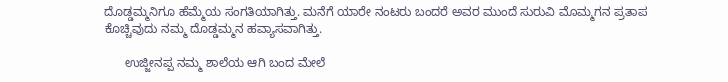ದೊಡ್ಡಮ್ಮನಿಗೂ ಹೆಮ್ಮೆಯ ಸಂಗತಿಯಾಗಿತ್ತು. ಮನೆಗೆ ಯಾರೇ ನಂಟರು ಬಂದರೆ ಅವರ ಮುಂದೆ ಸುರುವಿ ಮೊಮ್ಮಗನ ಪ್ರತಾಪ ಕೊಚ್ಚಿವುದು ನಮ್ಮ ದೊಡ್ಡಮ್ಮನ ಹವ್ಯಾಸವಾಗಿತ್ತು.

      ಉಜ್ಜೀನಪ್ಪ ನಮ್ಮ ಶಾಲೆಯ ಆಗಿ ಬಂದ ಮೇಲೆ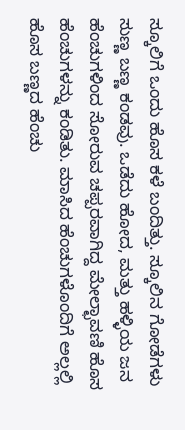ಸ್ಕೂಲಿಗೆ ಒಂದು ಹೊಸ ಕಳೆ ಬಂದಿತ್ತು. ಸ್ಕೂಲಿನ ಗೋಡೆಗಳು ಸುಣ್ಣ ಬಣ್ಣ ಕಂಡವು. ಒಡೆದು ಹೋದ, ಮತ್ತು ಹಳ್ಳಿಯ ಜನ ಹೆಂಚುಗಳಿಂದ ಸೋರುವ ಚಪ್ಪರವಾಗಿದ್ದ ಮೇಲ್ಛಾವಣಿ ಹೊಸ ಹೆಂಚುಗಳನ್ನು ಕಂಡಿತು. ಮಾಸಿದ ಹೆಂಚುಗಳೊಂದಿಗೆ ಅಲ್ಲಲ್ಲಿ ಹೊಸ ಬಣ್ಣದ ಹೆಂಚು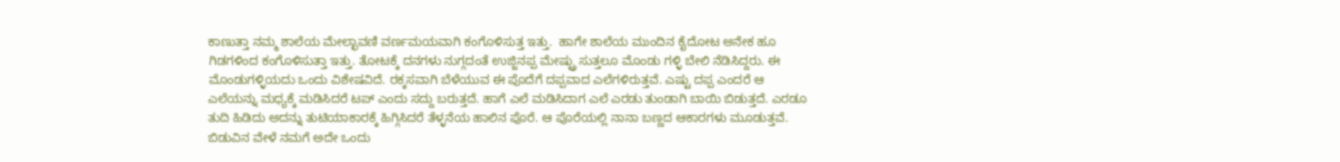ಕಾಣುತ್ತಾ ನಮ್ಮ ಶಾಲೆಯ ಮೇಲ್ಛಾವಣಿ ವರ್ಣಮಯವಾಗಿ ಕಂಗೊಳಿಸುತ್ತ ಇತ್ತು.  ಹಾಗೇ ಶಾಲೆಯ ಮುಂದಿನ ಕೈದೋಟ ಅನೇಕ ಹೂ ಗಿಡಗಳಿಂದ ಕಂಗೊಳಿಸುತ್ತಾ ಇತ್ತು. ತೋಟಕ್ಕೆ ದನಗಳು ನುಗ್ಗದಂತೆ ಉಜ್ಜಿನಪ್ಪ ಮೇಷ್ಟ್ರು ಸುತ್ತಲೂ ಮೊಂಡು ಗಳ್ಳಿ ಬೇಲಿ ನೆಡಿಸಿದ್ದರು. ಈ ಮೊಂಡುಗಳ್ಳಿಯದು ಒಂದು ವಿಶೇಷವಿದೆ. ರಕ್ಕಸವಾಗಿ ಬೆಳೆಯುವ ಈ ಪೊದೆಗೆ ದಪ್ಪವಾದ ಎಲೆಗಳಿರುತ್ತವೆ. ಎಷ್ಟು ದಪ್ಪ ಎಂದರೆ ಆ ಎಲೆಯನ್ನು ಮಧ್ಯಕ್ಕೆ ಮಡಿಸಿದರೆ ಟಪ್‌ ಎಂದು ಸದ್ದು ಬರುತ್ತದೆ. ಹಾಗೆ ಎಲೆ ಮಡಿಸಿದಾಗ ಎಲೆ ಎರಡು ತುಂಡಾಗಿ ಬಾಯಿ ಬಿಡುತ್ತದೆ. ಎರಡೂ ತುದಿ ಹಿಡಿದು ಅದನ್ನು ತುಟಿಯಾಕಾರಕ್ಕೆ ಹಿಗ್ಗಿಸಿದರೆ ತೆಳ್ಳನೆಯ ಹಾಲಿನ ಪೊರೆ. ಆ ಪೊರೆಯಲ್ಲಿ ನಾನಾ ಬಣ್ಣದ ಆಕಾರಗಳು ಮೂಡುತ್ತವೆ. ಬಿಡುವಿನ ವೇಳೆ ನಮಗೆ ಅದೇ ಒಂದು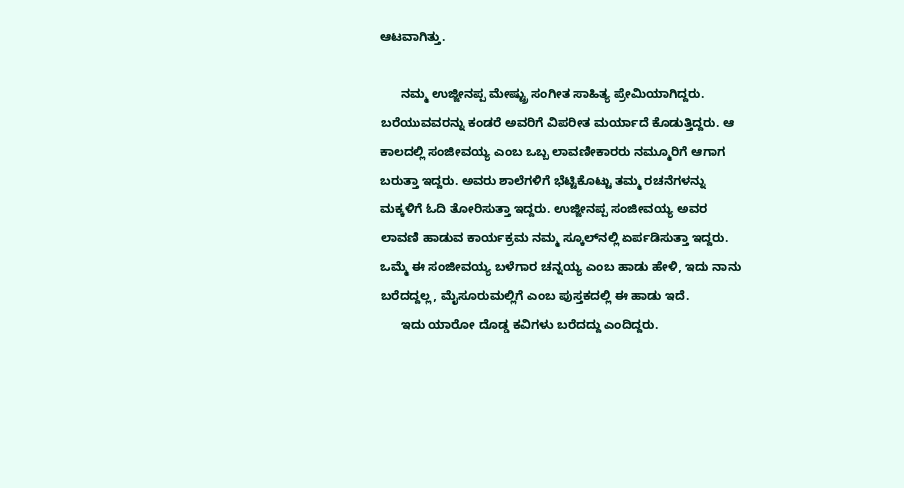ಆಟವಾಗಿತ್ತು.

      ನಮ್ಮ ಉಜ್ಜೀನಪ್ಪ ಮೇಷ್ಟ್ರು ಸಂಗೀತ ಸಾಹಿತ್ಯ ಪ್ರೇಮಿಯಾಗಿದ್ದರು. ಬರೆಯುವವರನ್ನು ಕಂಡರೆ ಅವರಿಗೆ ವಿಪರೀತ ಮರ್ಯಾದೆ ಕೊಡುತ್ತಿದ್ದರು. ಆ ಕಾಲದಲ್ಲಿ ಸಂಜೀವಯ್ಯ ಎಂಬ ಒಬ್ಬ ಲಾವಣೀಕಾರರು ನಮ್ಮೂರಿಗೆ ಆಗಾಗ ಬರುತ್ತಾ ಇದ್ದರು. ಅವರು ಶಾಲೆಗಳಿಗೆ ಭೆಟ್ಟಿಕೊಟ್ಟು ತಮ್ಮ ರಚನೆಗಳನ್ನು ಮಕ್ಕಳಿಗೆ ಓದಿ ತೋರಿಸುತ್ತಾ ಇದ್ದರು. ಉಜ್ಜೀನಪ್ಪ ಸಂಜೀವಯ್ಯ ಅವರ ಲಾವಣಿ ಹಾಡುವ ಕಾರ್ಯಕ್ರಮ ನಮ್ಮ ಸ್ಕೂಲ್‌ನಲ್ಲಿ ಏರ್ಪಡಿಸುತ್ತಾ ಇದ್ದರು. ಒಮ್ಮೆ ಈ ಸಂಜೀವಯ್ಯ ಬಳೆಗಾರ ಚನ್ನಯ್ಯ ಎಂಬ ಹಾಡು ಹೇಳಿ, ಇದು ನಾನು ಬರೆದದ್ದಲ್ಲ, ಮೈಸೂರುಮಲ್ಲಿಗೆ ಎಂಬ ಪುಸ್ತಕದಲ್ಲಿ ಈ ಹಾಡು ಇದೆ.
      ಇದು ಯಾರೋ ದೊಡ್ಡ ಕವಿಗಳು ಬರೆದದ್ದು ಎಂದಿದ್ದರು.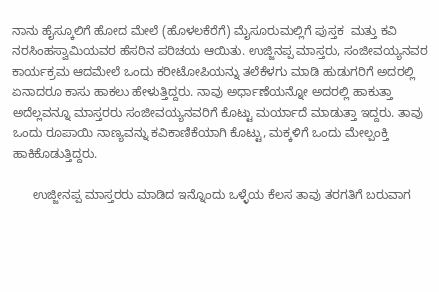ನಾನು ಹೈಸ್ಕೂಲಿಗೆ ಹೋದ ಮೇಲೆ (ಹೊಳಲಕೆರೆಗೆ) ಮೈಸೂರುಮಲ್ಲಿಗೆ ಪುಸ್ತಕ  ಮತ್ತು ಕವಿ ನರಸಿಂಹಸ್ವಾಮಿಯವರ ಹೆಸರಿನ ಪರಿಚಯ ಆಯಿತು. ಉಜ್ಜಿನಪ್ಪ ಮಾಸ್ತರು, ಸಂಜೀವಯ್ಯನವರ ಕಾರ್ಯಕ್ರಮ ಆದಮೇಲೆ ಒಂದು ಕರೀಟೋಪಿಯನ್ನು ತಲೆಕೆಳಗು ಮಾಡಿ ಹುಡುಗರಿಗೆ ಅದರಲ್ಲಿ ಏನಾದರೂ ಕಾಸು ಹಾಕಲು ಹೇಳುತ್ತಿದ್ದರು. ನಾವು ಅರ್ಧಾಣೆಯನ್ನೋ ಅದರಲ್ಲಿ ಹಾಕುತ್ತಾ ಅದೆಲ್ಲವನ್ನೂ ಮಾಸ್ತರರು ಸಂಜೀವಯ್ಯನವರಿಗೆ ಕೊಟ್ಟು ಮರ್ಯಾದೆ ಮಾಡುತ್ತಾ ಇದ್ದರು. ತಾವು ಒಂದು ರೂಪಾಯಿ ನಾಣ್ಯವನ್ನು ಕವಿಕಾಣಿಕೆಯಾಗಿ ಕೊಟ್ಟು, ಮಕ್ಕಳಿಗೆ ಒಂದು ಮೇಲ್ಪಂಕ್ತಿ ಹಾಕಿಕೊಡುತ್ತಿದ್ದರು.

      ಉಜ್ಜೀನಪ್ಪ ಮಾಸ್ತರರು ಮಾಡಿದ ಇನ್ನೊಂದು ಒಳ್ಳೆಯ ಕೆಲಸ ತಾವು ತರಗತಿಗೆ ಬರುವಾಗ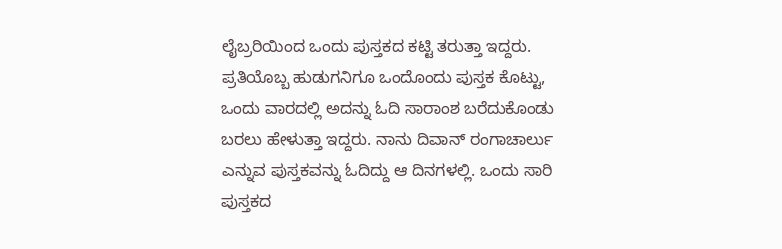ಲೈಬ್ರರಿಯಿಂದ ಒಂದು ಪುಸ್ತಕದ ಕಟ್ಟಿ ತರುತ್ತಾ ಇದ್ದರು. ಪ್ರತಿಯೊಬ್ಬ ಹುಡುಗನಿಗೂ ಒಂದೊಂದು ಪುಸ್ತಕ ಕೊಟ್ಟು, ಒಂದು ವಾರದಲ್ಲಿ ಅದನ್ನು ಓದಿ ಸಾರಾಂಶ ಬರೆದುಕೊಂಡು ಬರಲು ಹೇಳುತ್ತಾ ಇದ್ದರು. ನಾನು ದಿವಾನ್‌ ರಂಗಾಚಾರ್ಲು ಎನ್ನುವ ಪುಸ್ತಕವನ್ನು ಓದಿದ್ದು ಆ ದಿನಗಳಲ್ಲಿ. ಒಂದು ಸಾರಿ ಪುಸ್ತಕದ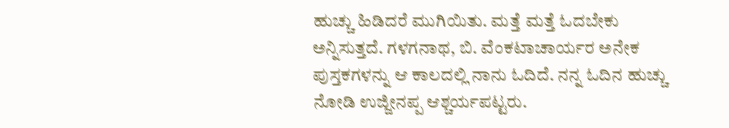ಹುಚ್ಚು ಹಿಡಿದರೆ ಮುಗಿಯಿತು. ಮತ್ತೆ ಮತ್ತೆ ಓದಬೇಕು ಅನ್ನಿಸುತ್ತದೆ. ಗಳಗನಾಥ, ಬಿ. ವೆಂಕಟಾಚಾರ್ಯರ ಅನೇಕ ಪುಸ್ತಕಗಳನ್ನು ಆ ಕಾಲದಲ್ಲಿ ನಾನು ಓದಿದೆ. ನನ್ನ ಓದಿನ ಹುಚ್ಚು ನೋಡಿ ಉಜ್ಜೀನಪ್ಪ ಆಶ್ಚರ್ಯಪಟ್ಟರು.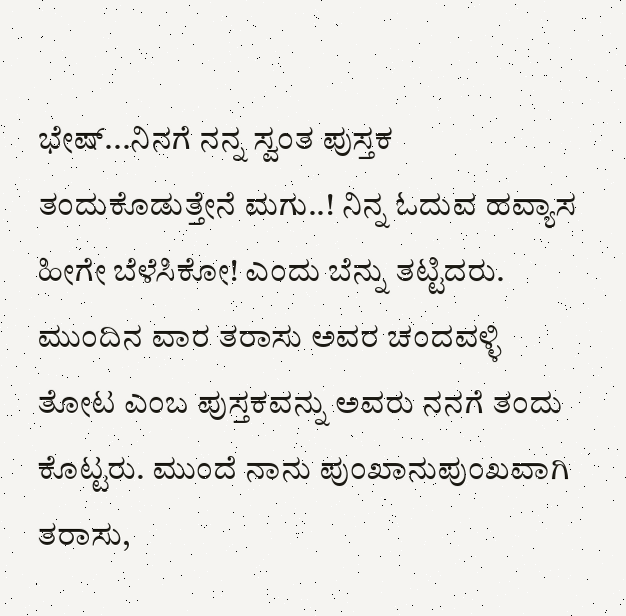ಭೇಷ್‌...ನಿನಗೆ ನನ್ನ ಸ್ವಂತ ಪುಸ್ತಕ ತಂದುಕೊಡುತ್ತೇನೆ ಮಗು..! ನಿನ್ನ ಓದುವ ಹವ್ಯಾಸ ಹೀಗೇ ಬೆಳೆಸಿಕೋ! ಎಂದು ಬೆನ್ನು ತಟ್ಟಿದರು. ಮುಂದಿನ ವಾರ ತರಾಸು ಅವರ ಚಂದವಳ್ಳಿ ತೋಟ ಎಂಬ ಪುಸ್ತಕವನ್ನು ಅವರು ನನಗೆ ತಂದು ಕೊಟ್ಟರು. ಮುಂದೆ ನಾನು ಪುಂಖಾನುಪುಂಖವಾಗಿ ತರಾಸು,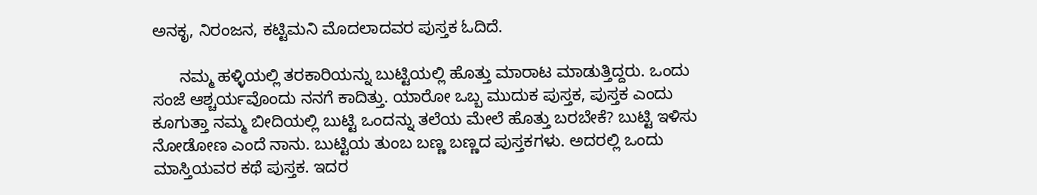ಅನಕೃ, ನಿರಂಜನ, ಕಟ್ಟಿಮನಿ ಮೊದಲಾದವರ ಪುಸ್ತಕ ಓದಿದೆ.

      ನಮ್ಮ ಹಳ್ಳಿಯಲ್ಲಿ ತರಕಾರಿಯನ್ನು ಬುಟ್ಟಿಯಲ್ಲಿ ಹೊತ್ತು ಮಾರಾಟ ಮಾಡುತ್ತಿದ್ದರು. ಒಂದು ಸಂಜೆ ಆಶ್ಚರ್ಯವೊಂದು ನನಗೆ ಕಾದಿತ್ತು. ಯಾರೋ ಒಬ್ಬ ಮುದುಕ ಪುಸ್ತಕ, ಪುಸ್ತಕ ಎಂದು ಕೂಗುತ್ತಾ ನಮ್ಮ ಬೀದಿಯಲ್ಲಿ ಬುಟ್ಟಿ ಒಂದನ್ನು ತಲೆಯ ಮೇಲೆ ಹೊತ್ತು ಬರಬೇಕೆ? ಬುಟ್ಟಿ ಇಳಿಸು ನೋಡೋಣ ಎಂದೆ ನಾನು. ಬುಟ್ಟಿಯ ತುಂಬ ಬಣ್ಣ ಬಣ್ಣದ ಪುಸ್ತಕಗಳು. ಅದರಲ್ಲಿ ಒಂದು ಮಾಸ್ತಿಯವರ ಕಥೆ ಪುಸ್ತಕ. ಇದರ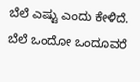ಬೆಲೆ ಎಷ್ಟು ಎಂದು ಕೇಳಿದೆ. ಬೆಲೆ ಒಂದೋ ಒಂದೂವರೆ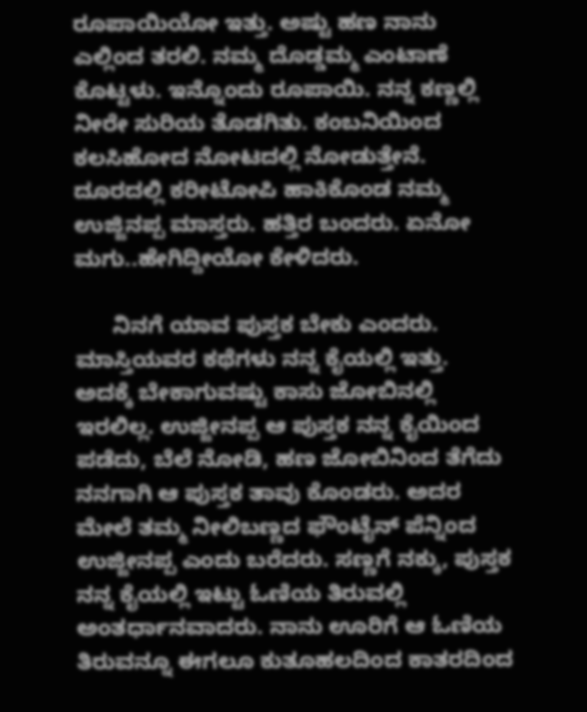ರೂಪಾಯಿಯೋ ಇತ್ತು. ಅಷ್ಟು ಹಣ ನಾನು ಎಲ್ಲಿಂದ ತರಲಿ. ನಮ್ಮ ದೊಡ್ಡಮ್ಮ ಎಂಟಾಣೆ ಕೊಟ್ಟಳು. ಇನ್ನೊಂದು ರೂಪಾಯಿ. ನನ್ನ ಕಣ್ಣಲ್ಲಿ ನೀರೇ ಸುರಿಯ ತೊಡಗಿತು. ಕಂಬನಿಯಿಂದ ಕಲಸಿಹೋದ ನೋಟದಲ್ಲಿ ನೋಡುತ್ತೇನೆ. ದೂರದಲ್ಲಿ ಕರೀಟೋಪಿ ಹಾಕಿಕೊಂಡ ನಮ್ಮ ಉಜ್ಜಿನಪ್ಪ ಮಾಸ್ತರು. ಹತ್ತಿರ ಬಂದರು. ಏನೋ ಮಗು..ಹೇಗಿದ್ದೀಯೋ ಕೇಳಿದರು.

      ನಿನಗೆ ಯಾವ ಪುಸ್ತಕ ಬೇಕು ಎಂದರು. ಮಾಸ್ತಿಯವರ ಕಥೆಗಳು ನನ್ನ ಕೈಯಲ್ಲಿ ಇತ್ತು. ಅದಕ್ಕೆ ಬೇಕಾಗುವಷ್ಟು ಕಾಸು ಜೋಬಿನಲ್ಲಿ ಇರಲಿಲ್ಲ. ಉಜ್ಜೀನಪ್ಪ ಆ ಪುಸ್ತಕ ನನ್ನ ಕೈಯಿಂದ ಪಡೆದು, ಬೆಲೆ ನೋಡಿ, ಹಣ ಜೋಬಿನಿಂದ ತೆಗೆದು ನನಗಾಗಿ ಆ ಪುಸ್ತಕ ತಾವು ಕೊಂಡರು. ಅದರ ಮೇಲೆ ತಮ್ಮ ನೀಲಿಬಣ್ಣದ ಫೌಂಟೈನ್‌ ಪೆನ್ನಿಂದ ಉಜ್ಜೀನಪ್ಪ ಎಂದು ಬರೆದರು. ಸಣ್ಣಗೆ ನಕ್ಕು, ಪುಸ್ತಕ ನನ್ನ ಕೈಯಲ್ಲಿ ಇಟ್ಟು ಓಣಿಯ ತಿರುವಲ್ಲಿ ಅಂತರ್ಧಾನವಾದರು. ನಾನು ಊರಿಗೆ ಆ ಓಣಿಯ ತಿರುವನ್ನೂ ಈಗಲೂ ಕುತೂಹಲದಿಂದ ಕಾತರದಿಂದ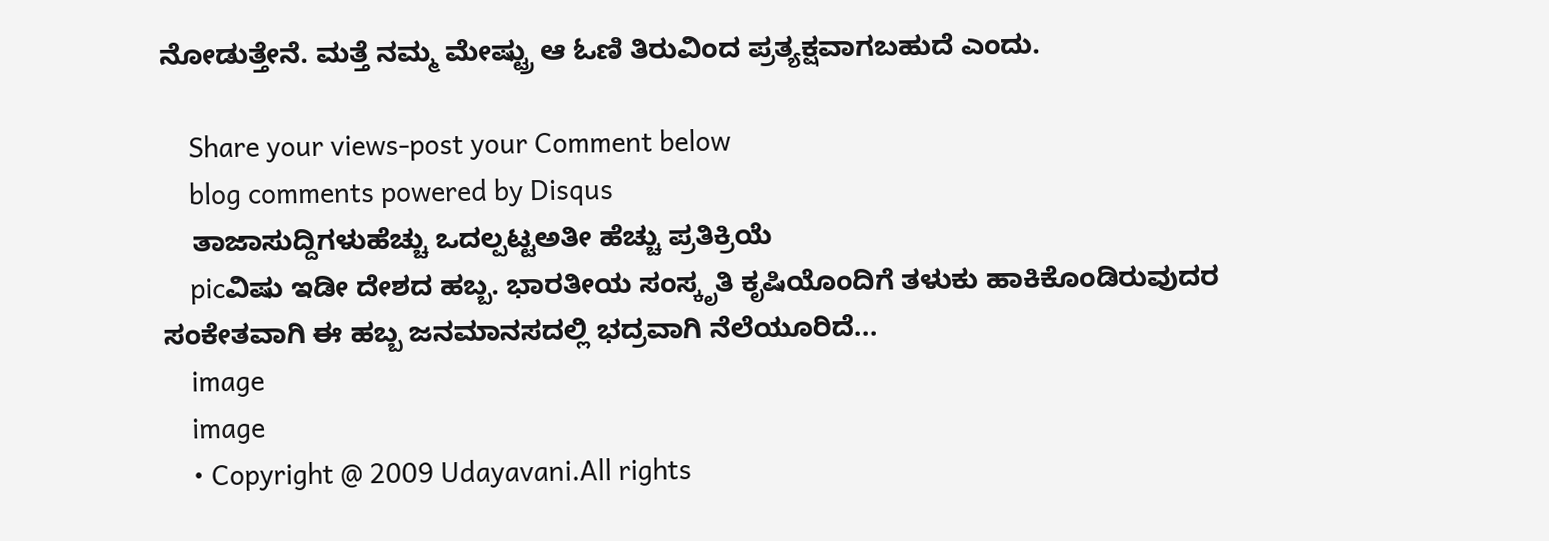ನೋಡುತ್ತೇನೆ. ಮತ್ತೆ ನಮ್ಮ ಮೇಷ್ಟ್ರು ಆ ಓಣಿ ತಿರುವಿಂದ ಪ್ರತ್ಯಕ್ಷವಾಗಬಹುದೆ ಎಂದು.

    Share your views-post your Comment below
    blog comments powered by Disqus
    ತಾಜಾಸುದ್ದಿಗಳುಹೆಚ್ಚು ಒದಲ್ಪಟ್ಟಅತೀ ಹೆಚ್ಚು ಪ್ರತಿಕ್ರಿಯೆ
    picವಿಷು ಇಡೀ ದೇಶದ ಹಬ್ಬ. ಭಾರತೀಯ ಸಂಸ್ಕೃತಿ ಕೃಷಿಯೊಂದಿಗೆ ತಳುಕು ಹಾಕಿಕೊಂಡಿರುವುದರ ಸಂಕೇತವಾಗಿ ಈ ಹಬ್ಬ ಜನಮಾನಸದಲ್ಲಿ ಭದ್ರವಾಗಿ ನೆಲೆಯೂರಿದೆ...
    image
    image
    • Copyright @ 2009 Udayavani.All rights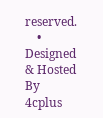reserved.
    • Designed & Hosted By 4cplus